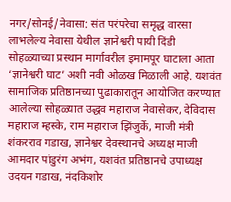नगर/सोनई/नेवासा: संत परंपरेचा समृद्ध वारसा लाभलेल्य नेवासा येथील ज्ञानेश्वरी पायी दिंडी सोहळ्याच्या प्रस्थान मार्गावरील इमामपूर घाटाला आता ‘ज्ञानेश्वरी घाट’ अशी नवी ओळख मिळाली आहे. यशवंत सामाजिक प्रतिष्ठानच्या पुढाकारातून आयोजित करण्यात आलेल्या सोहळ्यात उद्धव महाराज नेवासेकर, देविदास महाराज म्हस्के, राम महाराज झिंजुर्के, माजी मंत्री शंकरराव गडाख, ज्ञानेश्वर देवस्थानचे अध्यक्ष माजी आमदार पांडुरंग अभंग, यशवंत प्रतिष्ठानचे उपाध्यक्ष उदयन गडाख, नंदकिशोर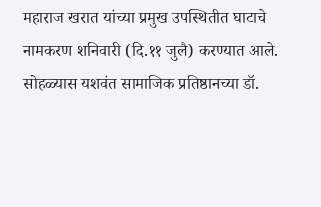महाराज खरात यांच्या प्रमुख उपस्थितीत घाटाचे नामकरण शनिवारी (दि.११ जुलै) करण्यात आले.
सोहळ्यास यशवंत सामाजिक प्रतिष्ठानच्या डॉ.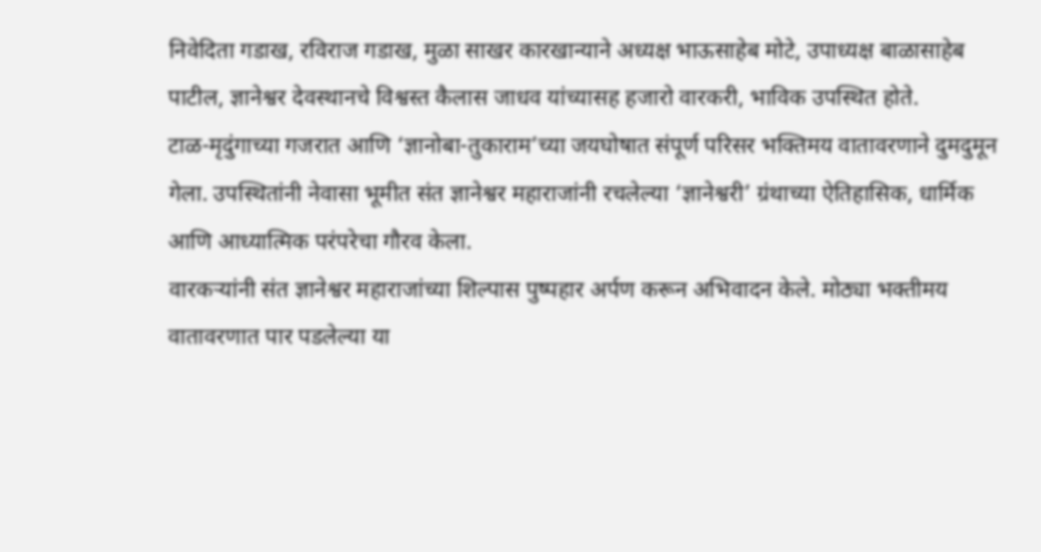निवेदिता गडाख, रविराज गडाख, मुळा साखर कारखान्याने अध्यक्ष भाऊसाहेब मोटे, उपाध्यक्ष बाळासाहेब पाटील, ज्ञानेश्वर देवस्थानचे विश्वस्त कैलास जाधव यांच्यासह हजारो वारकरी, भाविक उपस्थित होते.
टाळ-मृदुंगाच्या गजरात आणि ‘ज्ञानोबा-तुकाराम’च्या जयघोषात संपूर्ण परिसर भक्तिमय वातावरणाने दुमदुमून गेला. उपस्थितांनी नेवासा भूमीत संत ज्ञानेश्वर महाराजांनी रचलेल्या ‘ज्ञानेश्वरी’ ग्रंथाच्या ऐतिहासिक, धार्मिक आणि आध्यात्मिक परंपरेचा गौरव केला.
वारकऱ्यांनी संत ज्ञानेश्वर महाराजांच्या शिल्पास पुष्पहार अर्पण करून अभिवादन केले. मोठ्या भक्तीमय वातावरणात पार पडलेल्या या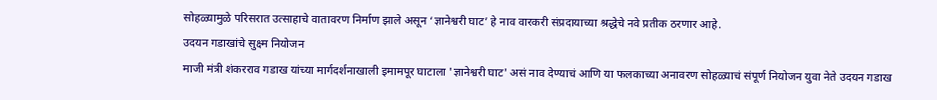सोहळ्यामुळे परिसरात उत्साहाचे वातावरण निर्माण झाले असून ‘ज्ञानेश्वरी घाट’ हे नाव वारकरी संप्रदायाच्या श्रद्धेचे नवे प्रतीक ठरणार आहे.
उदयन गडाखांचे सुक्ष्म नियोजन
माजी मंत्री शंकरराव गडाख यांच्या मार्गदर्शनाखाली इमामपूर घाटाला 'ज्ञानेश्वरी घाट' असं नाव देण्याचं आणि या फलकाच्या अनावरण सोहळ्याचं संपूर्ण नियोजन युवा नेते उदयन गडाख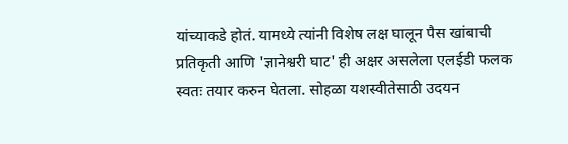यांच्याकडे होतं. यामध्ये त्यांनी विशेष लक्ष घालून पैस खांबाची प्रतिकृती आणि 'ज्ञानेश्वरी घाट' ही अक्षर असलेला एलईडी फलक स्वतः तयार करुन घेतला. सोहळा यशस्वीतेसाठी उदयन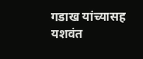गडाख यांच्यासह यशवंत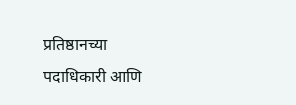प्रतिष्ठानच्या पदाधिकारी आणि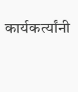कार्यकर्त्यांनी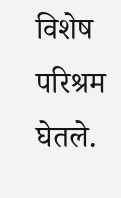विशेष परिश्रम घेतले.